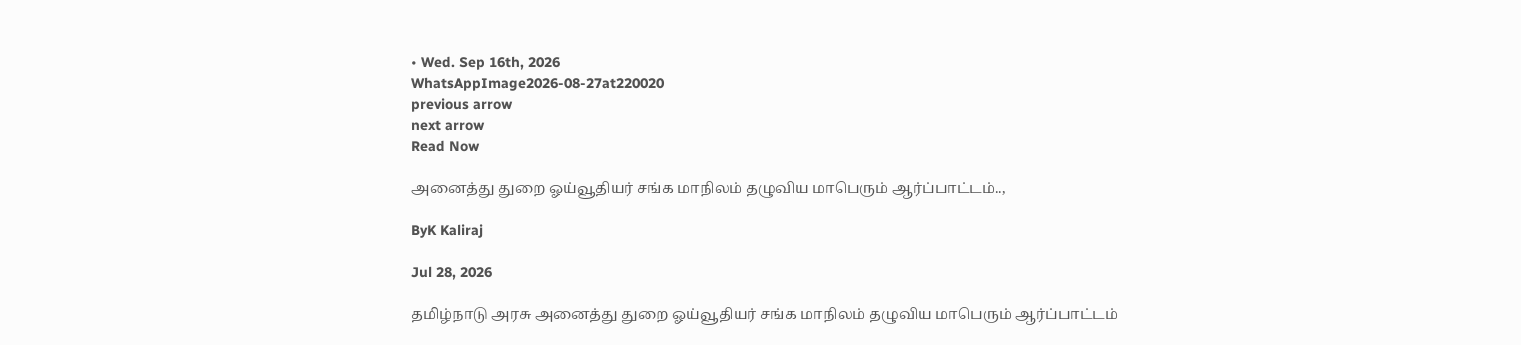• Wed. Sep 16th, 2026
WhatsAppImage2026-08-27at220020
previous arrow
next arrow
Read Now

அனைத்து துறை ஓய்வூதியர் சங்க மாநிலம் தழுவிய மாபெரும் ஆர்ப்பாட்டம்..,

ByK Kaliraj

Jul 28, 2026

தமிழ்நாடு அரசு அனைத்து துறை ஓய்வூதியர் சங்க மாநிலம் தழுவிய மாபெரும் ஆர்ப்பாட்டம்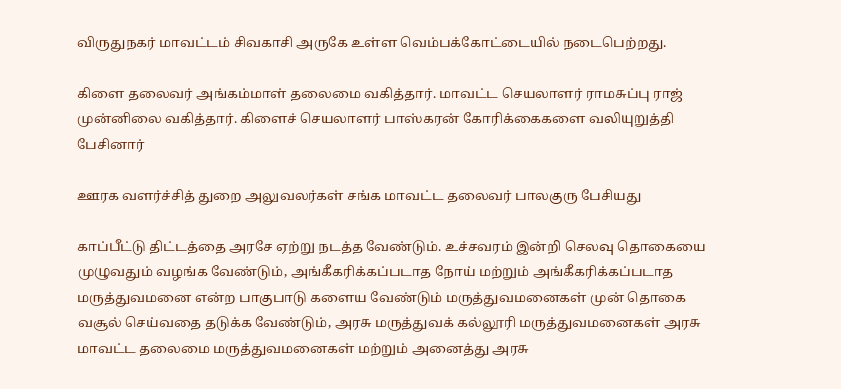விருதுநகர் மாவட்டம் சிவகாசி அருகே உள்ள வெம்பக்கோட்டையில் நடைபெற்றது.

கிளை தலைவர் அங்கம்மாள் தலைமை வகித்தார். மாவட்ட செயலாளர் ராமசுப்பு ராஜ் முன்னிலை வகித்தார். கிளைச் செயலாளர் பாஸ்கரன் கோரிக்கைகளை வலியுறுத்தி பேசினார்

ஊரக வளர்ச்சித் துறை அலுவலர்கள் சங்க மாவட்ட தலைவர் பாலகுரு பேசியது

காப்பீட்டு திட்டத்தை அரசே ஏற்று நடத்த வேண்டும். உச்சவரம் இன்றி செலவு தொகையை முழுவதும் வழங்க வேண்டும், அங்கீகரிக்கப்படாத நோய் மற்றும் அங்கீகரிக்கப்படாத மருத்துவமனை என்ற பாகுபாடு களைய வேண்டும் மருத்துவமனைகள் முன் தொகை வசூல் செய்வதை தடுக்க வேண்டும், அரசு மருத்துவக் கல்லூரி மருத்துவமனைகள் அரசு மாவட்ட தலைமை மருத்துவமனைகள் மற்றும் அனைத்து அரசு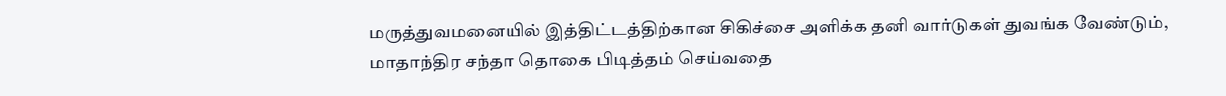மருத்துவமனையில் இத்திட்டத்திற்கான சிகிச்சை அளிக்க தனி வார்டுகள் துவங்க வேண்டும், மாதாந்திர சந்தா தொகை பிடித்தம் செய்வதை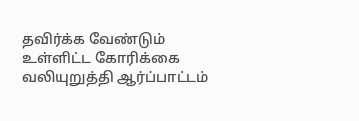தவிர்க்க வேண்டும் உள்ளிட்ட கோரிக்கை வலியுறுத்தி ஆர்ப்பாட்டம்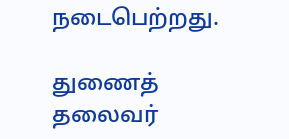நடைபெற்றது.

துணைத் தலைவர்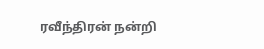ரவீந்திரன் நன்றி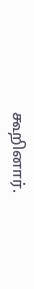கூறினார்.